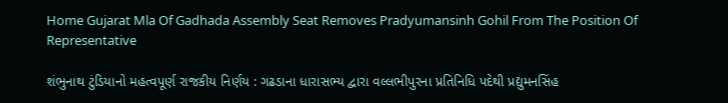Home Gujarat Mla Of Gadhada Assembly Seat Removes Pradyumansinh Gohil From The Position Of Representative

શંભુનાથ ટુંડિયાનો મહત્વપૂર્ણ રાજકીય નિર્ણય : ગઢડાના ધારાસભ્ય દ્વારા વલ્લભીપુરના પ્રતિનિધિ પદેથી પ્રદ્યુમનસિંહ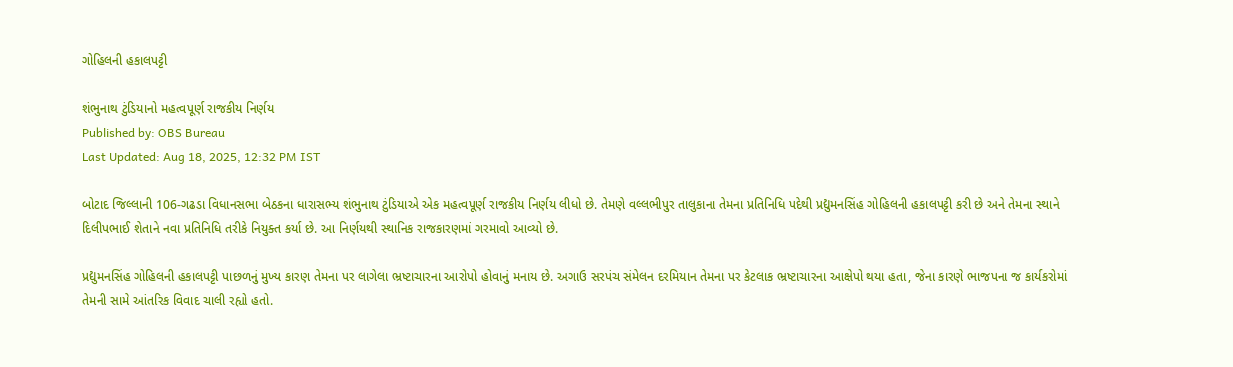ગોહિલની હકાલપટ્ટી

શંભુનાથ ટુંડિયાનો મહત્વપૂર્ણ રાજકીય નિર્ણય
Published by: OBS Bureau
Last Updated: Aug 18, 2025, 12:32 PM IST

બોટાદ જિલ્લાની 106-ગઢડા વિધાનસભા બેઠકના ધારાસભ્ય શંભુનાથ ટુંડિયાએ એક મહત્વપૂર્ણ રાજકીય નિર્ણય લીધો છે. તેમણે વલ્લભીપુર તાલુકાના તેમના પ્રતિનિધિ પદેથી પ્રદ્યુમનસિંહ ગોહિલની હકાલપટ્ટી કરી છે અને તેમના સ્થાને દિલીપભાઈ શેતાને નવા પ્રતિનિધિ તરીકે નિયુક્ત કર્યા છે. આ નિર્ણયથી સ્થાનિક રાજકારણમાં ગરમાવો આવ્યો છે.

પ્રદ્યુમનસિંહ ગોહિલની હકાલપટ્ટી પાછળનું મુખ્ય કારણ તેમના પર લાગેલા ભ્રષ્ટાચારના આરોપો હોવાનું મનાય છે. અગાઉ સરપંચ સંમેલન દરમિયાન તેમના પર કેટલાક ભ્રષ્ટાચારના આક્ષેપો થયા હતા, જેના કારણે ભાજપના જ કાર્યકરોમાં તેમની સામે આંતરિક વિવાદ ચાલી રહ્યો હતો.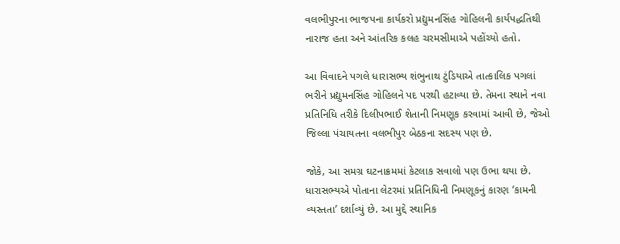વલભીપુરના ભાજપના કાર્યકરો પ્રદ્યુમનસિંહ ગોહિલની કાર્યપદ્ધતિથી નારાજ હતા અને આંતરિક કલહ ચરમસીમાએ પહોંચ્યો હતો.

આ વિવાદને પગલે ધારાસભ્ય શંભુનાથ ટુંડિયાએ તાત્કાલિક પગલાં ભરીને પ્રદ્યુમનસિંહ ગોહિલને પદ પરથી હટાવ્યા છે. તેમના સ્થાને નવા પ્રતિનિધિ તરીકે દિલીપભાઈ શેતાની નિમણૂક કરવામાં આવી છે, જેઓ જિલ્લા પંચાયતના વલભીપુર બેઠકના સદસ્ય પણ છે.

જોકે, આ સમગ્ર ઘટનાક્રમમાં કેટલાક સવાલો પણ ઉભા થયા છે. ધારાસભ્યએ પોતાના લેટરમાં પ્રતિનિધિની નિમણૂકનું કારણ ‘કામની વ્યસ્તતા’ દર્શાવ્યું છે. આ મુદ્દે સ્થાનિક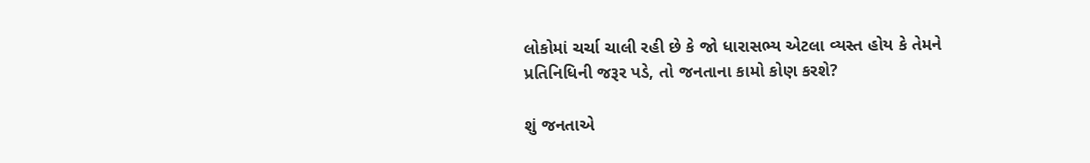લોકોમાં ચર્ચા ચાલી રહી છે કે જો ધારાસભ્ય એટલા વ્યસ્ત હોય કે તેમને પ્રતિનિધિની જરૂર પડે, તો જનતાના કામો કોણ કરશે?

શું જનતાએ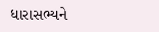ધારાસભ્યને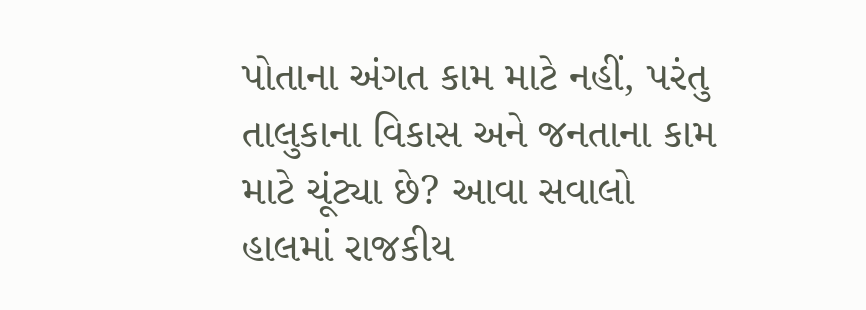પોતાના અંગત કામ માટે નહીં, પરંતુ તાલુકાના વિકાસ અને જનતાના કામ માટે ચૂંટ્યા છે? આવા સવાલો હાલમાં રાજકીય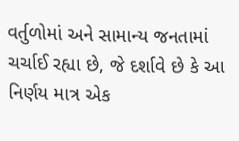વર્તુળોમાં અને સામાન્ય જનતામાં ચર્ચાઈ રહ્યા છે, જે દર્શાવે છે કે આ નિર્ણય માત્ર એક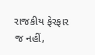રાજકીય ફેરફાર જ નહીં,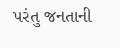પરંતુ જનતાની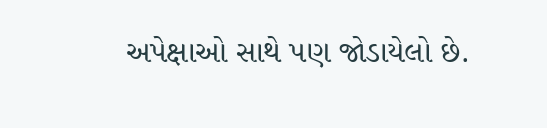અપેક્ષાઓ સાથે પણ જોડાયેલો છે.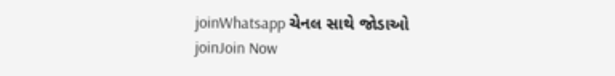joinWhatsapp ચેનલ સાથે જોડાઓ
joinJoin Now